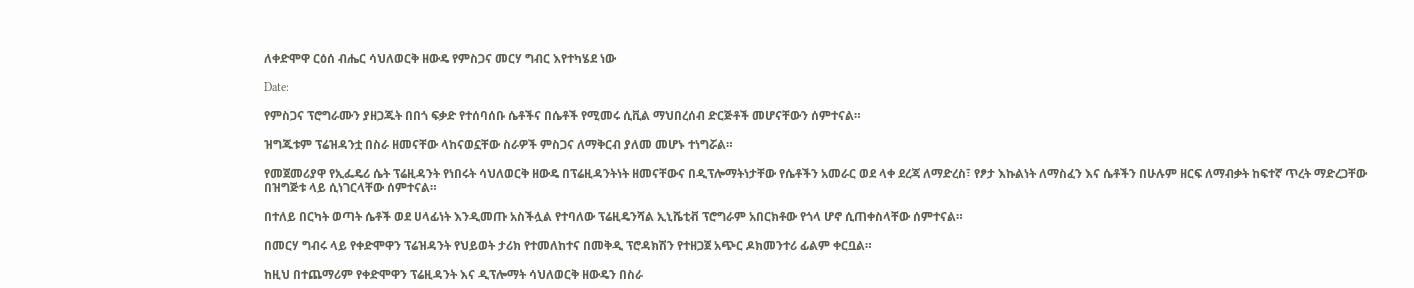ለቀድሞዋ ርዕሰ ብሔር ሳህለወርቅ ዘውዴ የምስጋና መርሃ ግብር እየተካሄደ ነው

Date:

የምስጋና ፕሮግራሙን ያዘጋጁት በበጎ ፍቃድ የተሰባሰቡ ሴቶችና በሴቶች የሚመሩ ሲቪል ማህበረሰብ ድርጅቶች መሆናቸውን ሰምተናል።

ዝግጁቱም ፕሬዝዳንቷ በስራ ዘመናቸው ላከናወኗቸው ስራዎች ምስጋና ለማቅርብ ያለመ መሆኑ ተነግሯል።

የመጀመሪያዋ የኢፌዴሪ ሴት ፕሬዚዳንት የነበሩት ሳህለወርቅ ዘውዴ በፕሬዚዳንትነት ዘመናቸውና በዲፕሎማትነታቸው የሴቶችን አመራር ወደ ላቀ ደረጃ ለማድረስ፣ የፆታ እኩልነት ለማስፈን እና ሴቶችን በሁሉም ዘርፍ ለማብቃት ከፍተኛ ጥረት ማድረጋቸው በዝግጅቱ ላይ ሲነገርላቸው ሰምተናል።

በተለይ በርካት ወጣት ሴቶች ወደ ሀላፊነት እንዲመጡ አስችሏል የተባለው ፕሬዚዴንሻል ኢኒሼቲቭ ፕሮግራም አበርክቶው የጎላ ሆኖ ሲጠቀስላቸው ሰምተናል።

በመርሃ ግብሩ ላይ የቀድሞዋን ፕሬዝዳንት የህይወት ታሪክ የተመለከተና በመቅዲ ፕሮዳክሽን የተዘጋጀ አጭር ዶክመንተሪ ፊልም ቀርቧል።

ከዚህ በተጨማሪም የቀድሞዋን ፕሬዚዳንት እና ዲፕሎማት ሳህለወርቅ ዘውዴን በስራ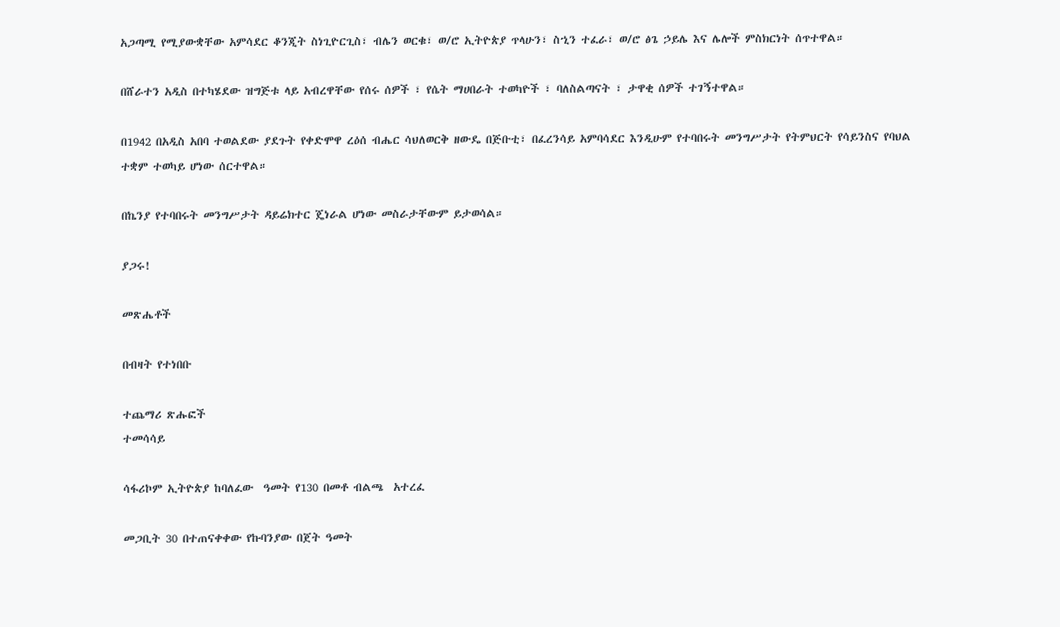አጋጣሚ የሚያውቋቸው አምሳደር ቆንጂት ስነጊዮርጊስ፣ ብሌን ወርቁ፣ ወ/ሮ ኢትዮጵያ ጥላሁን፣ ስኂን ተፈራ፣ ወ/ሮ ፅጌ ኃይሌ እና ሌሎች ምስክርነት ሰጥተዋል።

በሸራተን አዲስ በተካሄደው ዝግጅቱ ላይ አብረዋቸው የሰሩ ሰዎች ፣ የሴት ማሀበራት ተወካዮች ፣ ባለስልጣናት ፣ ታዋቂ ሰዎች ተገኝተዋል።

በ1942 በአዲስ አበባ ተወልደው ያደጉት የቀድሞዋ ረዕሰ ብሔር ሳህለወርቅ ዘውዴ በጅቡቲ፣ በፈረንሳይ አምባሳደር እንዲሁም የተባበሩት መንግሥታት የትምህርት የሳይንስና የባህል ተቋም ተወካይ ሆነው ሰርተዋል።

በኬንያ የተባበሩት መንግሥታት ዳይሬክተር ጄነራል ሆነው መስራታቸውም ይታወሳል።

ያጋሩ!

መጽሔቶች

በብዛት የተነበቡ

ተጨማሪ ጽሑፎች
ተመሳሳይ

ሳፋሪኮም ኢትዮጵያ ከባለፈው  ዓመት የ130 በመቶ ብልጫ  አተረፈ

መጋቢት 30 በተጠናቀቀው የኩባንያው በጀት ዓመት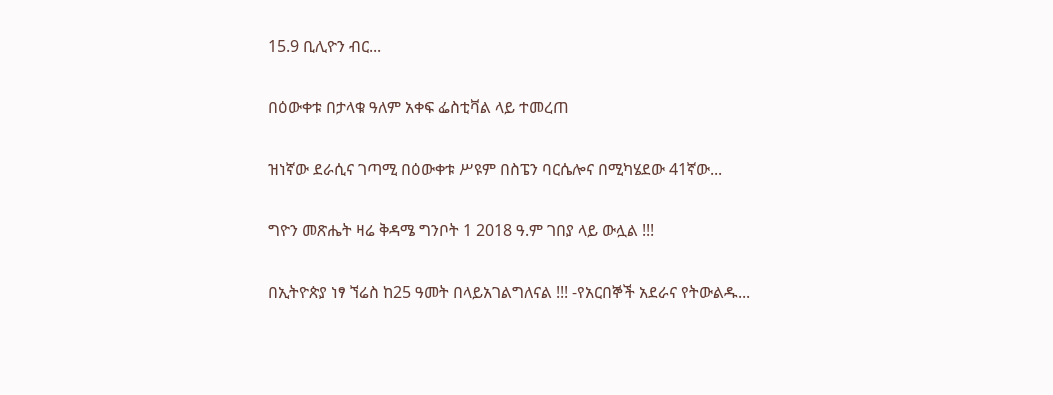15.9 ቢሊዮን ብር...

በዕውቀቱ በታላቁ ዓለም አቀፍ ፌስቲቫል ላይ ተመረጠ

ዝነኛው ደራሲና ገጣሚ በዕውቀቱ ሥዩም በስፔን ባርሴሎና በሚካሄደው 41ኛው...

ግዮን መጽሔት ዛሬ ቅዳሜ ግንቦት 1 2018 ዓ.ም ገበያ ላይ ውሏል !!!

በኢትዮጵያ ነፃ ኘሬስ ከ25 ዓመት በላይአገልግለናል !!! -የአርበኞች አደራና የትውልዱ...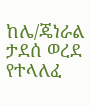ከሌ/ጄነራል ታደሰ ወረደ የተላለፈ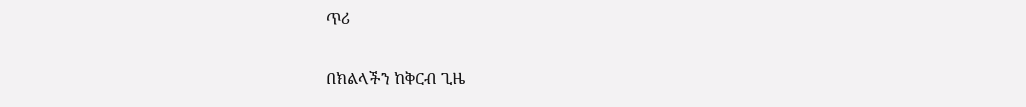ጥሪ

በክልላችን ከቅርብ ጊዜ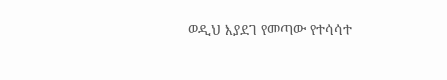ወዲህ እያደገ የመጣው የተሳሳተ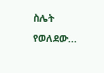ስሌት የወለደው...